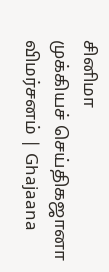சினிமா
முக்கியச் செய்திகஜானா விமர்சனம் | Ghajaana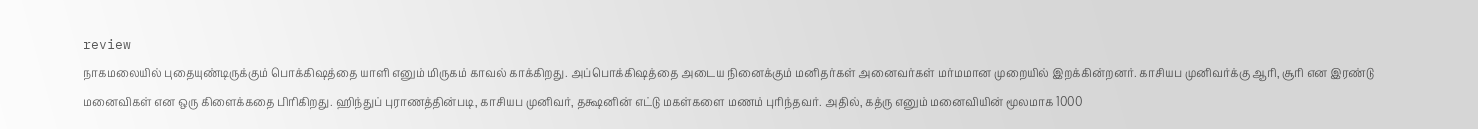review
நாகமலையில் புதையுண்டிருக்கும் பொக்கிஷத்தை யாளி எனும் மிருகம் காவல் காக்கிறது. அப்பொக்கிஷத்தை அடைய நினைக்கும் மனிதர்கள் அனைவர்கள் மர்மமான முறையில் இறக்கின்றனர். காசியப முனிவர்க்கு ஆரி, சூரி என இரண்டு மனைவிகள் என ஒரு கிளைக்கதை பிரிகிறது. ஹிந்துப் புராணத்தின்படி, காசியப முனிவர், தக்ஷனின் எட்டு மகள்களை மணம் புரிந்தவர். அதில், கத்ரு எனும் மனைவியின் மூலமாக 1000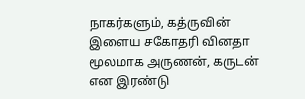நாகர்களும், கத்ருவின் இளைய சகோதரி வினதா மூலமாக அருணன், கருடன் என இரண்டு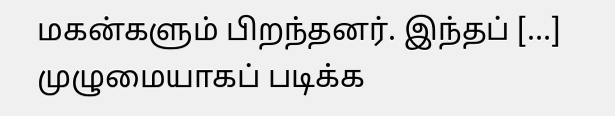மகன்களும் பிறந்தனர். இந்தப் […]
முழுமையாகப் படிக்க